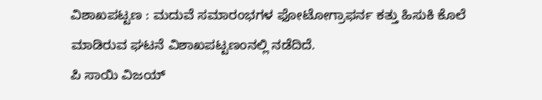ವಿಶಾಖಪಟ್ಟಣ : ಮದುವೆ ಸಮಾರಂಭಗಳ ಫೋಟೋಗ್ರಾಫರ್ನ ಕತ್ತು ಹಿಸುಕಿ ಕೊಲೆ ಮಾಡಿರುವ ಘಟನೆ ವಿಶಾಖಪಟ್ಟಣಂನಲ್ಲಿ ನಡೆದಿದೆ.
ಪಿ ಸಾಯಿ ವಿಜಯ್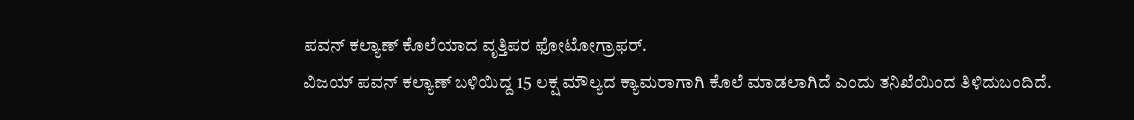ಪವನ್ ಕಲ್ಯಾಣ್ ಕೊಲೆಯಾದ ವೃತ್ತಿಪರ ಫೋಟೋಗ್ರಾಫರ್.
ವಿಜಯ್ ಪವನ್ ಕಲ್ಯಾಣ್ ಬಳಿಯಿದ್ದ 15 ಲಕ್ಷ ಮೌಲ್ಯದ ಕ್ಯಾಮರಾಗಾಗಿ ಕೊಲೆ ಮಾಡಲಾಗಿದೆ ಎಂದು ತನಿಖೆಯಿಂದ ತಿಳಿದುಬಂದಿದೆ.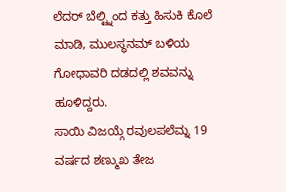ಲೆದರ್ ಬೆಲ್ಟ್ನಿಂದ ಕತ್ತು ಹಿಸುಕಿ ಕೊಲೆ ಮಾಡಿ, ಮುಲಸ್ಥನಮ್ ಬಳಿಯ ಗೋಧಾವರಿ ದಡದಲ್ಲಿ ಶವವನ್ನು ಹೂಳಿದ್ದರು.
ಸಾಯಿ ವಿಜಯ್ಗೆ ರವುಲಪಲೆಮ್ನ 19 ವರ್ಷದ ಶಣ್ಮುಖ ತೇಜ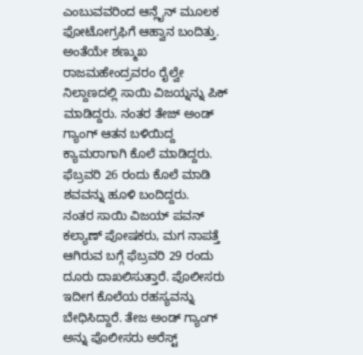ಎಂಬುವವರಿಂದ ಆನ್ಲೈನ್ ಮೂಲಕ ಫೋಟೋಗ್ರಫಿಗೆ ಆಹ್ವಾನ ಬಂದಿತ್ತು. ಅಂತೆಯೇ ಶಣ್ಮುಖ ರಾಜಮಹೇಂದ್ರವರಂ ರೈಲ್ವೇ ನಿಲ್ದಾಣದಲ್ಲಿ ಸಾಯಿ ವಿಜಯ್ನನ್ನು ಪಿಕ್ ಮಾಡಿದ್ದರು. ನಂತರ ತೇಜ್ ಅಂಡ್ ಗ್ಯಾಂಗ್ ಆತನ ಬಳಿಯಿದ್ದ ಕ್ಯಾಮರಾಗಾಗಿ ಕೊಲೆ ಮಾಡಿದ್ದರು. ಫೆಬ್ರವರಿ 26 ರಂದು ಕೊಲೆ ಮಾಡಿ ಶವವನ್ನು ಹೂಳಿ ಬಂದಿದ್ದರು.
ನಂತರ ಸಾಯಿ ವಿಜಯ್ ಪವನ್ ಕಲ್ಯಾಣ್ ಪೋಷಕರು, ಮಗ ನಾಪತ್ತೆ ಆಗಿರುವ ಬಗ್ಗೆ ಫೆಬ್ರವರಿ 29 ರಂದು ದೂರು ದಾಖಲಿಸುತ್ತಾರೆ. ಪೊಲೀಸರು ಇದೀಗ ಕೊಲೆಯ ರಹಸ್ಯವನ್ನು ಬೇಧಿಸಿದ್ದಾರೆ. ತೇಜ ಅಂಡ್ ಗ್ಯಾಂಗ್ ಅನ್ನು ಪೊಲೀಸರು ಅರೆಸ್ಟ್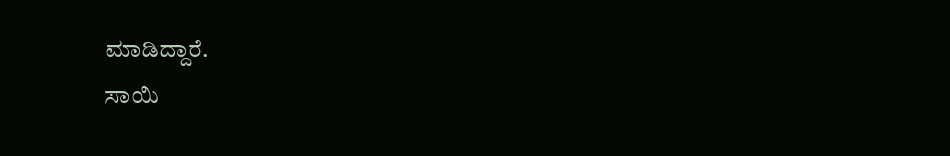ಮಾಡಿದ್ದಾರೆ.
ಸಾಯಿ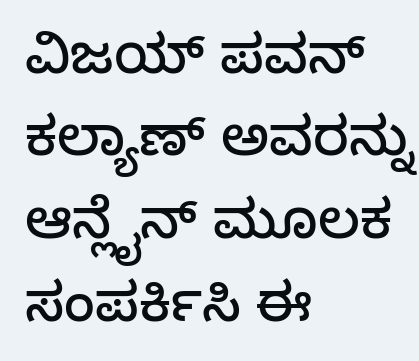ವಿಜಯ್ ಪವನ್ ಕಲ್ಯಾಣ್ ಅವರನ್ನು ಆನ್ಲೈನ್ ಮೂಲಕ ಸಂಪರ್ಕಿಸಿ ಈ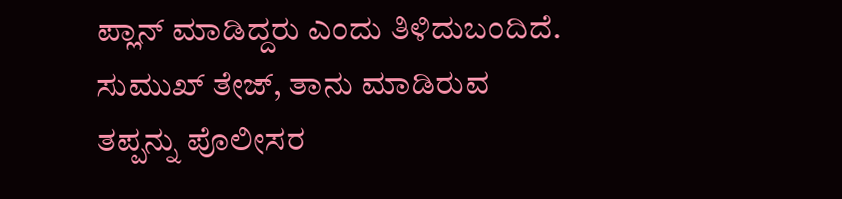ಪ್ಲಾನ್ ಮಾಡಿದ್ದರು ಎಂದು ತಿಳಿದುಬಂದಿದೆ. ಸುಮುಖ್ ತೇಜ್, ತಾನು ಮಾಡಿರುವ ತಪ್ಪನ್ನು ಪೊಲೀಸರ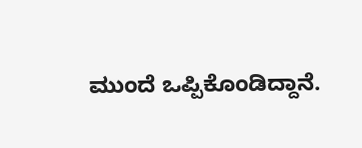ಮುಂದೆ ಒಪ್ಪಿಕೊಂಡಿದ್ದಾನೆ.